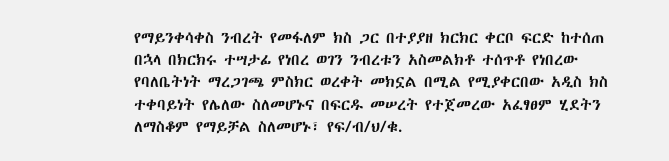የማይንቀሳቀስ ንብረት የመፋለም ክስ ጋር በተያያዘ ክርክር ቀርቦ ፍርድ ከተሰጠ በኋላ በክርክሩ ተሣታፊ የነበረ ወገን ንብረቱን አስመልክቶ ተሰጥቶ የነበረው የባለቤትነት ማረጋገጫ ምስክር ወረቀት መክኗል በሚል የሚያቀርበው አዲስ ክስ ተቀባይነት የሌለው ስለመሆኑና በፍርዱ መሠረት የተጀመረው አፈፃፀም ሂደትን ለማስቆም የማይቻል ስለመሆኑ፣ የፍ/ብ/ህ/ቁ.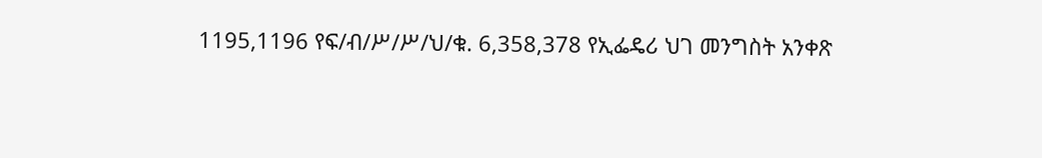1195,1196 የፍ/ብ/ሥ/ሥ/ህ/ቁ. 6,358,378 የኢፌዴሪ ህገ መንግስት አንቀጽ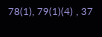78(1), 79(1)(4) , 37